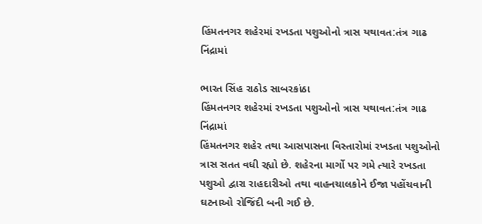હિંમતનગર શહેરમાં રખડતા પશુઓનો ત્રાસ યથાવત:તંત્ર ગાઢ નિંદ્રામાં

ભારત સિંહ રાઠોડ સાબરકાંઠા
હિંમતનગર શહેરમાં રખડતા પશુઓનો ત્રાસ યથાવત:તંત્ર ગાઢ નિંદ્રામાં
હિંમતનગર શહેર તથા આસપાસના વિસ્તારોમાં રખડતા પશુઓનો ત્રાસ સતત વધી રહ્યો છે. શહેરના માર્ગો પર ગમે ત્યારે રખડતા પશુઓ દ્વારા રાહદારીઓ તથા વાહનચાલકોને ઈજા પહોંચવાની ઘટનાઓ રોજિંદી બની ગઈ છે.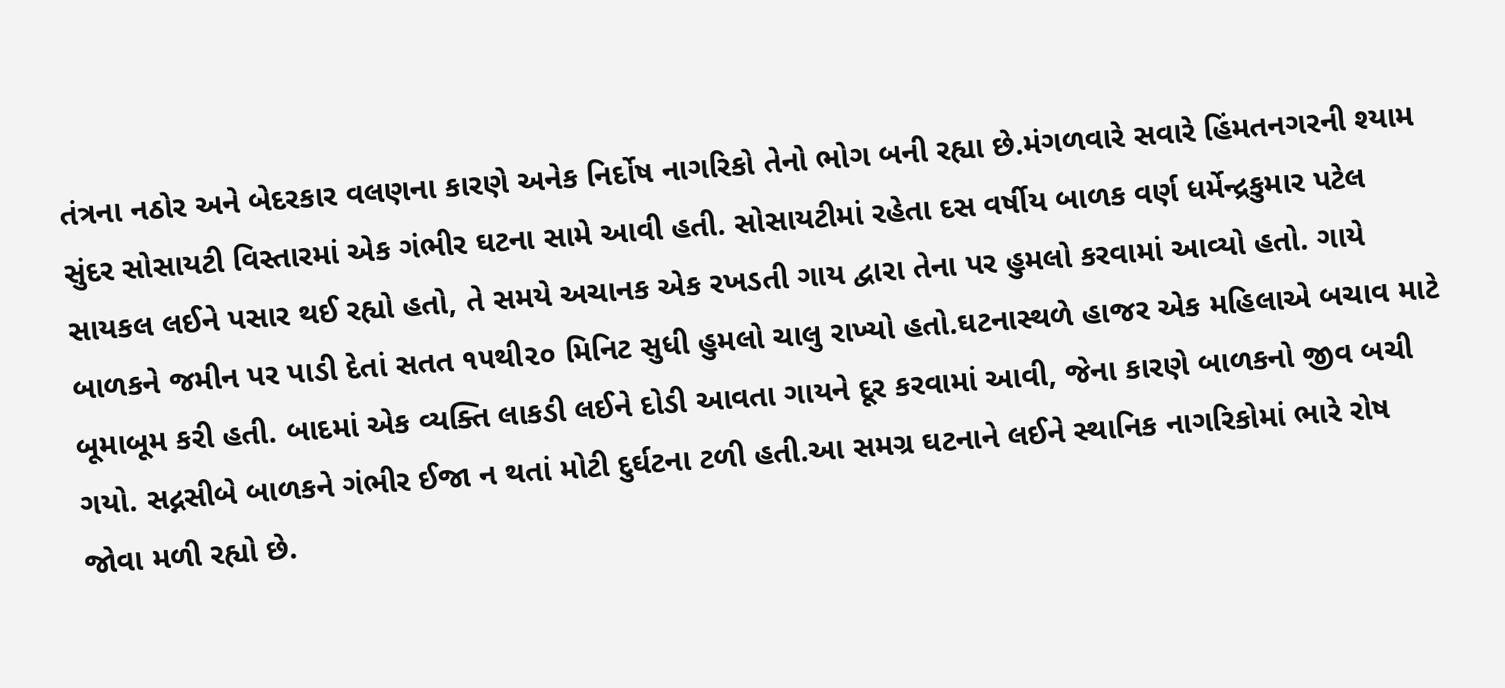તંત્રના નઠોર અને બેદરકાર વલણના કારણે અનેક નિર્દોષ નાગરિકો તેનો ભોગ બની રહ્યા છે.મંગળવારે સવારે હિંમતનગરની શ્યામ સુંદર સોસાયટી વિસ્તારમાં એક ગંભીર ઘટના સામે આવી હતી. સોસાયટીમાં રહેતા દસ વર્ષીય બાળક વર્ણ ધર્મેન્દ્રકુમાર પટેલ સાયકલ લઈને પસાર થઈ રહ્યો હતો, તે સમયે અચાનક એક રખડતી ગાય દ્વારા તેના પર હુમલો કરવામાં આવ્યો હતો. ગાયે બાળકને જમીન પર પાડી દેતાં સતત ૧૫થી૨૦ મિનિટ સુધી હુમલો ચાલુ રાખ્યો હતો.ઘટનાસ્થળે હાજર એક મહિલાએ બચાવ માટે બૂમાબૂમ કરી હતી. બાદમાં એક વ્યક્તિ લાકડી લઈને દોડી આવતા ગાયને દૂર કરવામાં આવી, જેના કારણે બાળકનો જીવ બચી ગયો. સદ્નસીબે બાળકને ગંભીર ઈજા ન થતાં મોટી દુર્ઘટના ટળી હતી.આ સમગ્ર ઘટનાને લઈને સ્થાનિક નાગરિકોમાં ભારે રોષ જોવા મળી રહ્યો છે.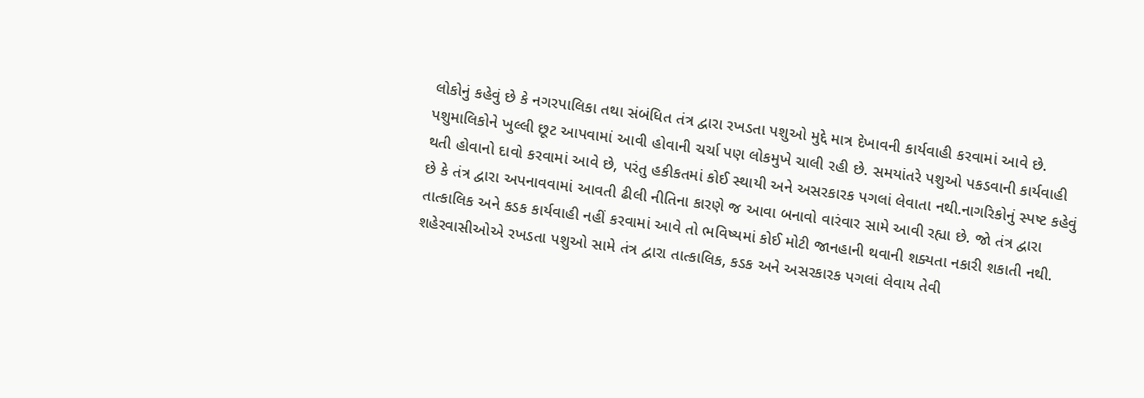લોકોનું કહેવું છે કે નગરપાલિકા તથા સંબંધિત તંત્ર દ્વારા રખડતા પશુઓ મુદ્દે માત્ર દેખાવની કાર્યવાહી કરવામાં આવે છે. પશુમાલિકોને ખુલ્લી છૂટ આપવામાં આવી હોવાની ચર્ચા પણ લોકમુખે ચાલી રહી છે. સમયાંતરે પશુઓ પકડવાની કાર્યવાહી થતી હોવાનો દાવો કરવામાં આવે છે, પરંતુ હકીકતમાં કોઈ સ્થાયી અને અસરકારક પગલાં લેવાતા નથી.નાગરિકોનું સ્પષ્ટ કહેવું છે કે તંત્ર દ્વારા અપનાવવામાં આવતી ઢીલી નીતિના કારણે જ આવા બનાવો વારંવાર સામે આવી રહ્યા છે. જો તંત્ર દ્વારા તાત્કાલિક અને કડક કાર્યવાહી નહીં કરવામાં આવે તો ભવિષ્યમાં કોઈ મોટી જાનહાની થવાની શક્યતા નકારી શકાતી નથી. શહેરવાસીઓએ રખડતા પશુઓ સામે તંત્ર દ્વારા તાત્કાલિક, કડક અને અસરકારક પગલાં લેવાય તેવી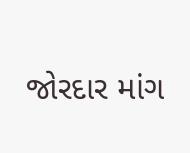જોરદાર માંગ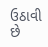ઉઠાવી છે